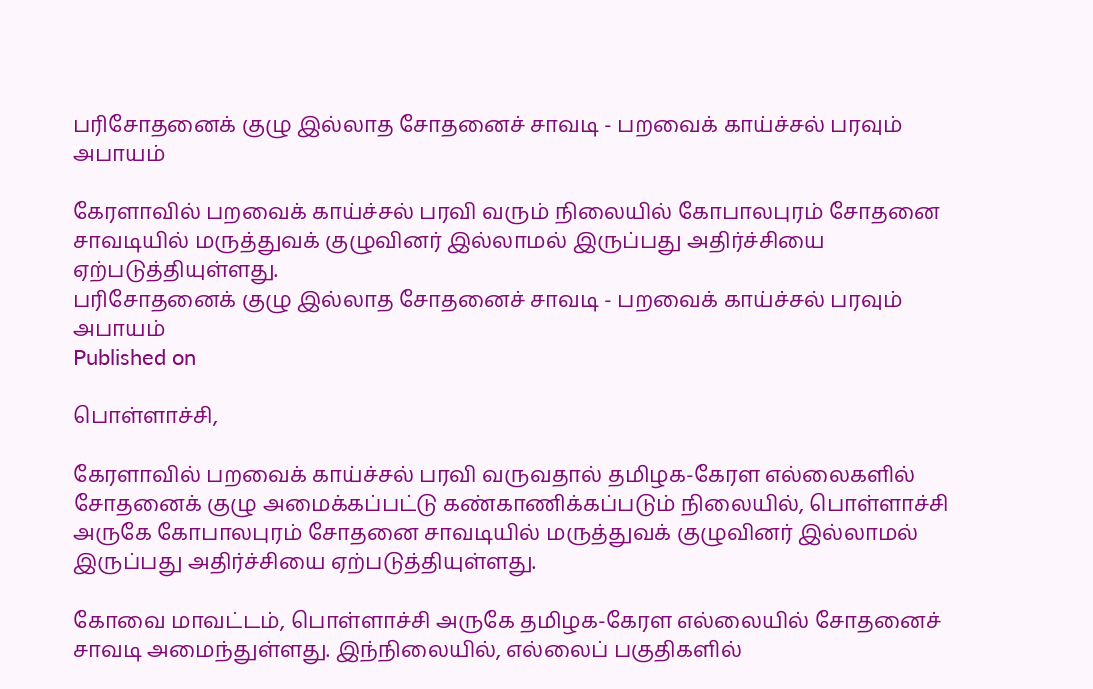பரிசோதனைக் குழு இல்லாத சோதனைச் சாவடி - பறவைக் காய்ச்சல் பரவும் அபாயம்

கேரளாவில் பறவைக் காய்ச்சல் பரவி வரும் நிலையில் கோபாலபுரம் சோதனை சாவடியில் மருத்துவக் குழுவினர் இல்லாமல் இருப்பது அதிர்ச்சியை ஏற்படுத்தியுள்ளது.
பரிசோதனைக் குழு இல்லாத சோதனைச் சாவடி - பறவைக் காய்ச்சல் பரவும் அபாயம்
Published on

பொள்ளாச்சி,

கேரளாவில் பறவைக் காய்ச்சல் பரவி வருவதால் தமிழக-கேரள எல்லைகளில் சோதனைக் குழு அமைக்கப்பட்டு கண்காணிக்கப்படும் நிலையில், பொள்ளாச்சி அருகே கோபாலபுரம் சோதனை சாவடியில் மருத்துவக் குழுவினர் இல்லாமல் இருப்பது அதிர்ச்சியை ஏற்படுத்தியுள்ளது.

கோவை மாவட்டம், பொள்ளாச்சி அருகே தமிழக-கேரள எல்லையில் சோதனைச் சாவடி அமைந்துள்ளது. இந்நிலையில், எல்லைப் பகுதிகளில்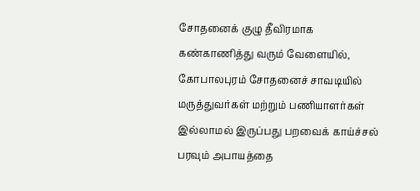சோதனைக் குழு தீவிரமாக கண்காணித்து வரும் வேளையில், கோபாலபுரம் சோதனைச் சாவடியில் மருத்துவர்கள் மற்றும் பணியாளர்கள் இல்லாமல் இருப்பது பறவைக் காய்ச்சல் பரவும் அபாயத்தை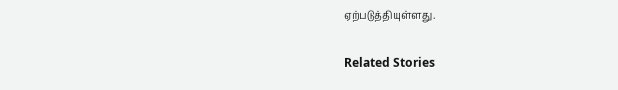ஏற்படுத்தியுள்ளது.

Related Stories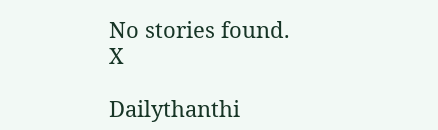No stories found.
X

Dailythanthi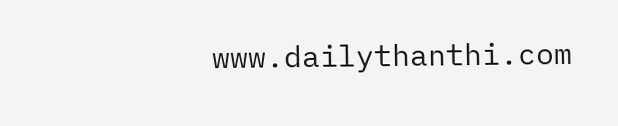www.dailythanthi.com